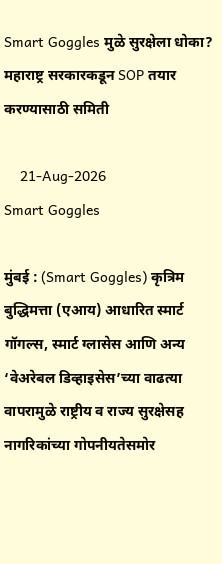Smart Goggles मुळे सुरक्षेला धोका? महाराष्ट्र सरकारकडून SOP तयार करण्यासाठी समिती

    21-Aug-2026
Smart Goggles

मुंबई : (Smart Goggles) कृत्रिम बुद्धिमत्ता (एआय) आधारित स्मार्ट गॉगल्स, स्मार्ट ग्लासेस आणि अन्य ‘वेअरेबल डिव्हाइसेस’च्या वाढत्या वापरामुळे राष्ट्रीय व राज्य सुरक्षेसह नागरिकांच्या गोपनीयतेसमोर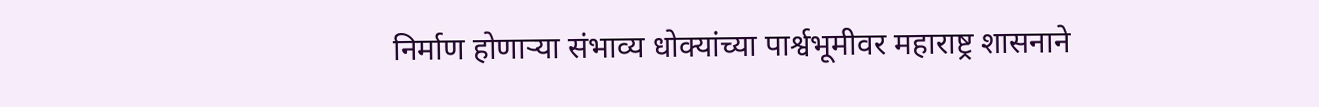निर्माण होणाऱ्या संभाव्य धोक्यांच्या पार्श्वभूमीवर महाराष्ट्र शासनाने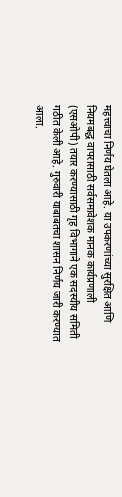महत्त्वाचा निर्णय घेतला आहे. या उपकरणांच्या सुरक्षित आणि नियमबद्ध वापरासाठी सर्वसमावेशक मानक कार्यप्रणाली (एसओपी) तयार करण्यासाठी गृह विभागाने एक सदस्यीय समिती गठीत केली आहे. गुरुवारी याबाबतचा शासन निर्णय जारी करण्यात आला.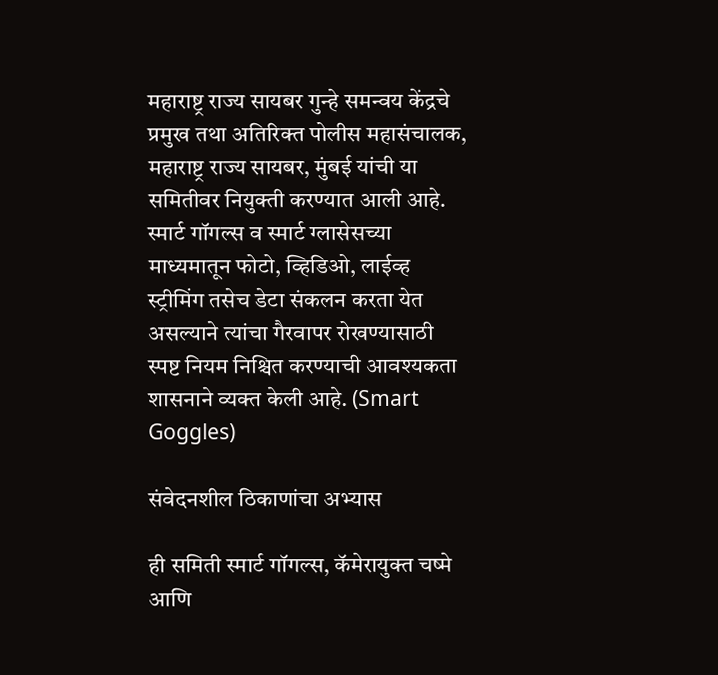महाराष्ट्र राज्य सायबर गुन्हे समन्वय केंद्रचे प्रमुख तथा अतिरिक्त पोलीस महासंचालक, महाराष्ट्र राज्य सायबर, मुंबई यांची या समितीवर नियुक्ती करण्यात आली आहे. स्मार्ट गॉगल्स व स्मार्ट ग्लासेसच्या माध्यमातून फोटो, व्हिडिओ, लाईव्ह स्ट्रीमिंग तसेच डेटा संकलन करता येत असल्याने त्यांचा गैरवापर रोखण्यासाठी स्पष्ट नियम निश्चित करण्याची आवश्यकता शासनाने व्यक्त केली आहे. (Smart Goggles)

संवेदनशील ठिकाणांचा अभ्यास

ही समिती स्मार्ट गॉगल्स, कॅमेरायुक्त चष्मे आणि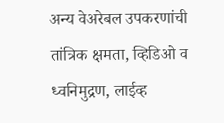अन्य वेअरेबल उपकरणांची तांत्रिक क्षमता, व्हिडिओ व ध्वनिमुद्रण, लाईव्ह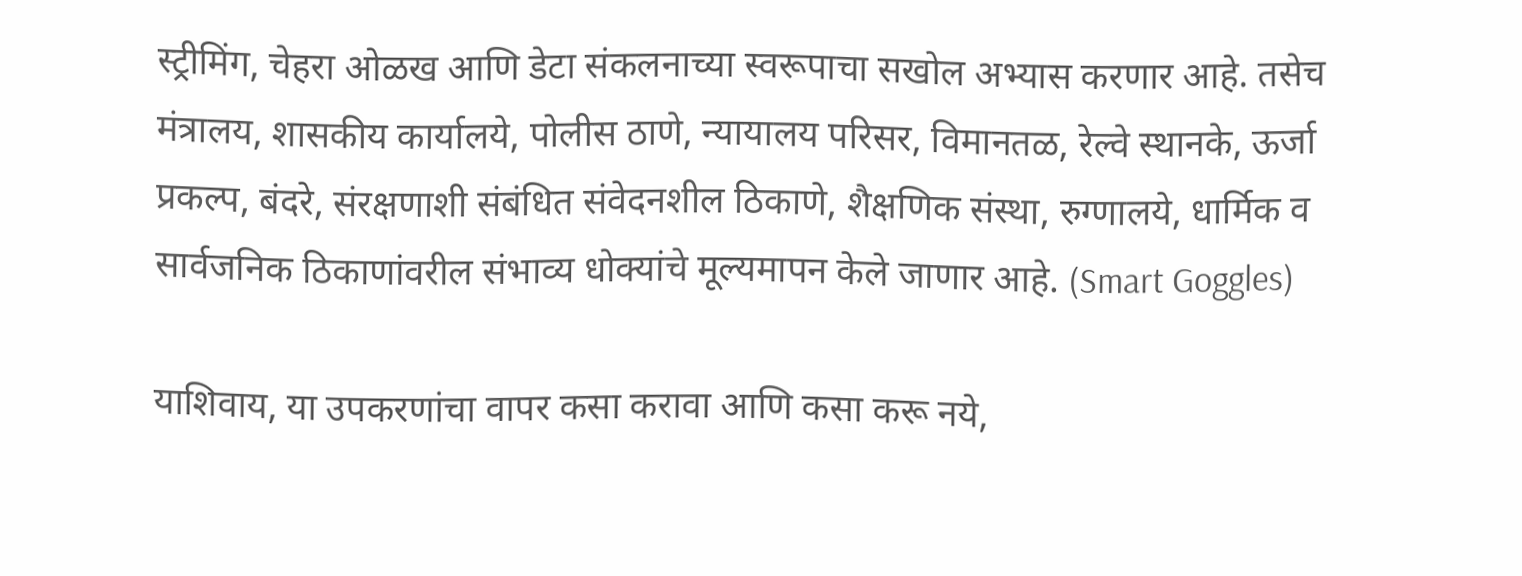स्ट्रीमिंग, चेहरा ओळख आणि डेटा संकलनाच्या स्वरूपाचा सखोल अभ्यास करणार आहे. तसेच मंत्रालय, शासकीय कार्यालये, पोलीस ठाणे, न्यायालय परिसर, विमानतळ, रेल्वे स्थानके, ऊर्जा प्रकल्प, बंदरे, संरक्षणाशी संबंधित संवेदनशील ठिकाणे, शैक्षणिक संस्था, रुग्णालये, धार्मिक व सार्वजनिक ठिकाणांवरील संभाव्य धोक्यांचे मूल्यमापन केले जाणार आहे. (Smart Goggles)

याशिवाय, या उपकरणांचा वापर कसा करावा आणि कसा करू नये,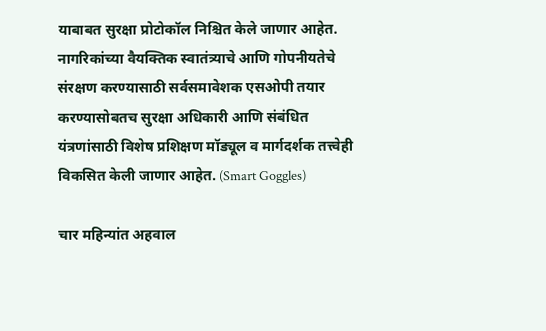याबाबत सुरक्षा प्रोटोकॉल निश्चित केले जाणार आहेत. नागरिकांच्या वैयक्तिक स्वातंत्र्याचे आणि गोपनीयतेचे संरक्षण करण्यासाठी सर्वसमावेशक एसओपी तयार करण्यासोबतच सुरक्षा अधिकारी आणि संबंधित यंत्रणांसाठी विशेष प्रशिक्षण मॉड्यूल व मार्गदर्शक तत्त्वेही विकसित केली जाणार आहेत. (Smart Goggles)

चार महिन्यांत अहवाल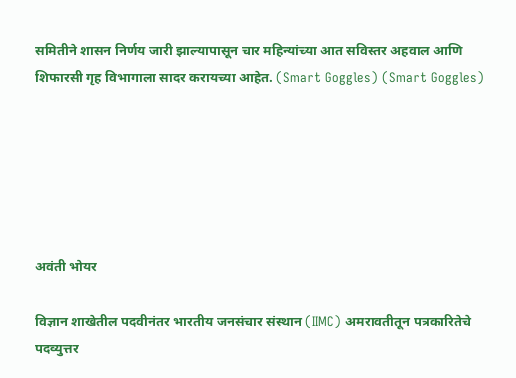समितीने शासन निर्णय जारी झाल्यापासून चार महिन्यांच्या आत सविस्तर अहवाल आणि शिफारसी गृह विभागाला सादर करायच्या आहेत. (Smart Goggles) (Smart Goggles)






अवंती भोयर

विज्ञान शाखेतील पदवीनंतर भारतीय जनसंचार संस्थान (IIMC) अमरावतीतून पत्रकारितेचे पदव्युत्तर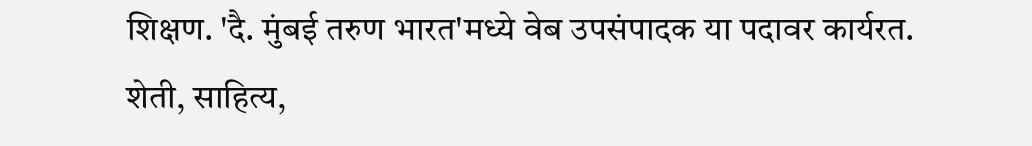शिक्षण. 'दै. मुंबई तरुण भारत'मध्ये वेब उपसंपादक या पदावर कार्यरत. शेती, साहित्य,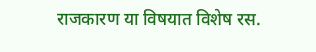राजकारण या विषयात विशेष रस.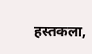हस्तकला,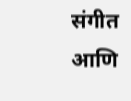संगीत आणि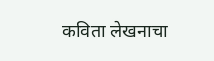कविता लेखनाचा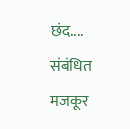छंद....
संबंधित मजकूर